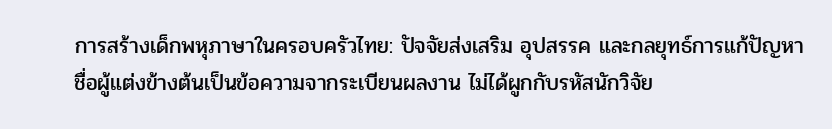การสร้างเด็กพหุภาษาในครอบครัวไทย: ปัจจัยส่งเสริม อุปสรรค และกลยุทธ์การแก้ปัญหา
ชื่อผู้แต่งข้างต้นเป็นข้อความจากระเบียนผลงาน ไม่ได้ผูกกับรหัสนักวิจัย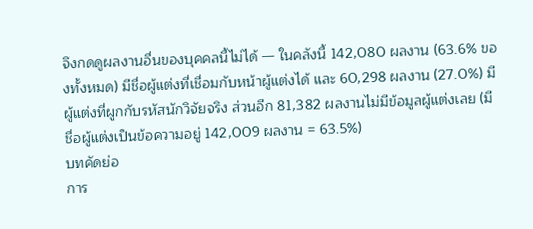จึงกดดูผลงานอื่นของบุคคลนี้ไม่ได้ — ในคลังนี้ 142,080 ผลงาน (63.6% ของทั้งหมด) มีชื่อผู้แต่งที่เชื่อมกับหน้าผู้แต่งได้ และ 60,298 ผลงาน (27.0%) มีผู้แต่งที่ผูกกับรหัสนักวิจัยจริง ส่วนอีก 81,382 ผลงานไม่มีข้อมูลผู้แต่งเลย (มีชื่อผู้แต่งเป็นข้อความอยู่ 142,009 ผลงาน = 63.5%)
บทคัดย่อ
การ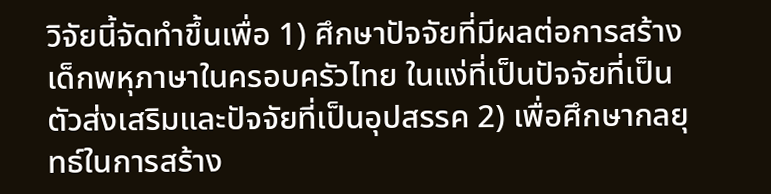วิจัยนี้จัดทำขึ้นเพื่อ 1) ศึกษาปัจจัยที่มีผลต่อการสร้างเด็กพหุภาษาในครอบครัวไทย ในแง่ที่เป็นปัจจัยที่เป็นตัวส่งเสริมและปัจจัยที่เป็นอุปสรรค 2) เพื่อศึกษากลยุทธ์ในการสร้าง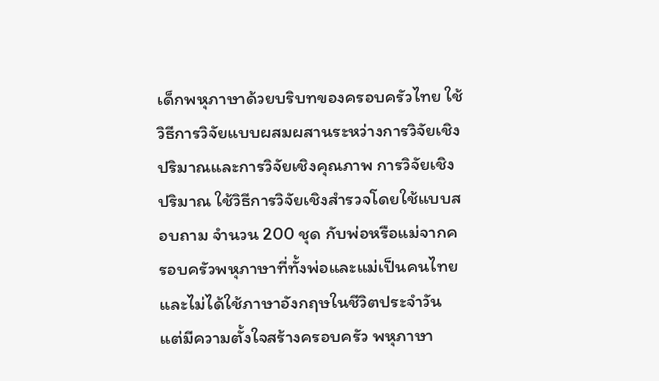เด็กพหุภาษาด้วยบริบทของครอบครัวไทย ใช้วิธีการวิจัยแบบผสมผสานระหว่างการวิจัยเชิงปริมาณและการวิจัยเชิงคุณภาพ การวิจัยเชิงปริมาณ ใช้วิธีการวิจัยเชิงสำรวจโดยใช้แบบสอบถาม จำนวน 200 ชุด กับพ่อหรือแม่จากครอบครัวพหุภาษาที่ทั้งพ่อและแม่เป็นคนไทย และไม่ได้ใช้ภาษาอังกฤษในชีวิตประจำวัน แต่มีความตั้งใจสร้างครอบครัว พหุภาษา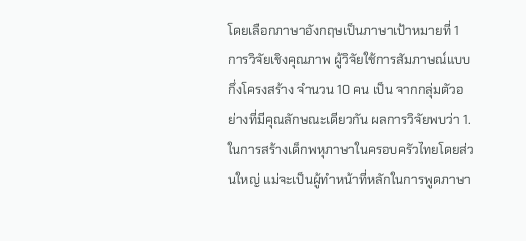โดยเลือกภาษาอังกฤษเป็นภาษาเป้าหมายที่ 1 การวิจัยเชิงคุณภาพ ผู้วิจัยใช้การสัมภาษณ์แบบกึ่งโครงสร้าง จำนวน 10 คน เป็น จากกลุ่มตัวอย่างที่มีคุณลักษณะเดียวกัน ผลการวิจัยพบว่า 1. ในการสร้างเด็กพหุภาษาในครอบครัวไทยโดยส่วนใหญ่ แม่จะเป็นผู้ทำหน้าที่หลักในการพูดภาษา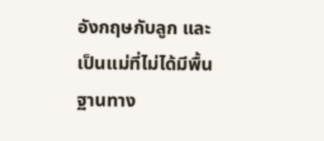อังกฤษกับลูก และเป็นแม่ที่ไม่ได้มีพื้นฐานทาง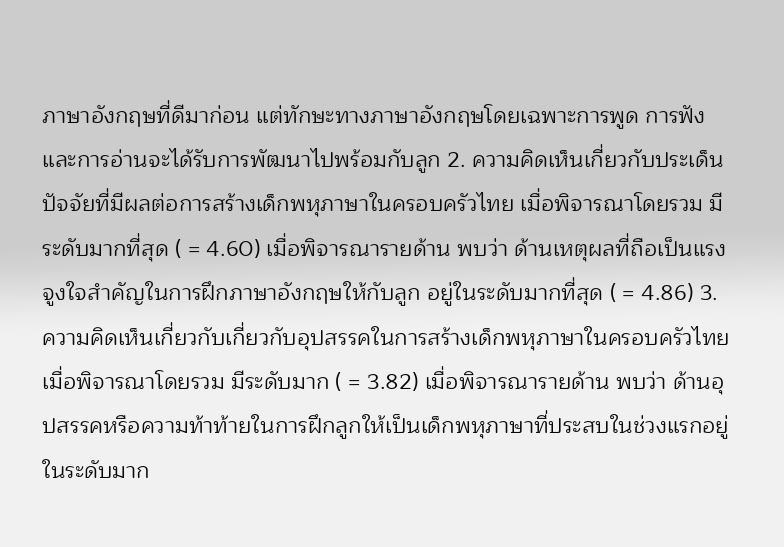ภาษาอังกฤษที่ดีมาก่อน แต่ทักษะทางภาษาอังกฤษโดยเฉพาะการพูด การฟัง และการอ่านจะได้รับการพัฒนาไปพร้อมกับลูก 2. ความคิดเห็นเกี่ยวกับประเด็นปัจจัยที่มีผลต่อการสร้างเด็กพหุภาษาในครอบครัวไทย เมื่อพิจารณาโดยรวม มีระดับมากที่สุด ( = 4.60) เมื่อพิจารณารายด้าน พบว่า ด้านเหตุผลที่ถือเป็นแรงจูงใจสำคัญในการฝึกภาษาอังกฤษให้กับลูก อยู่ในระดับมากที่สุด ( = 4.86) 3. ความคิดเห็นเกี่ยวกับเกี่ยวกับอุปสรรคในการสร้างเด็กพหุภาษาในครอบครัวไทย เมื่อพิจารณาโดยรวม มีระดับมาก ( = 3.82) เมื่อพิจารณารายด้าน พบว่า ด้านอุปสรรคหรือความท้าท้ายในการฝึกลูกให้เป็นเด็กพหุภาษาที่ประสบในช่วงแรกอยู่ในระดับมาก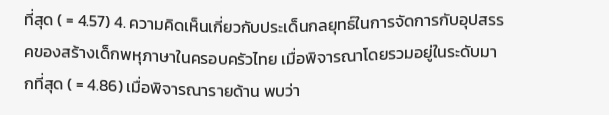ที่สุด ( = 4.57) 4. ความคิดเห็นเกี่ยวกับประเด็นกลยุทธ์ในการจัดการกับอุปสรรคของสร้างเด็กพหุภาษาในครอบครัวไทย เมื่อพิจารณาโดยรวมอยู่ในระดับมากที่สุด ( = 4.86) เมื่อพิจารณารายด้าน พบว่า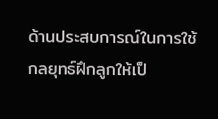ด้านประสบการณ์ในการใช้กลยุทธ์ฝึกลูกให้เป็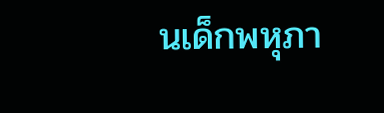นเด็กพหุภา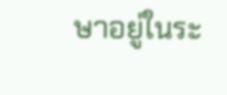ษาอยู่ในระ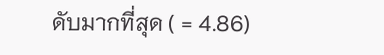ดับมากที่สุด ( = 4.86)